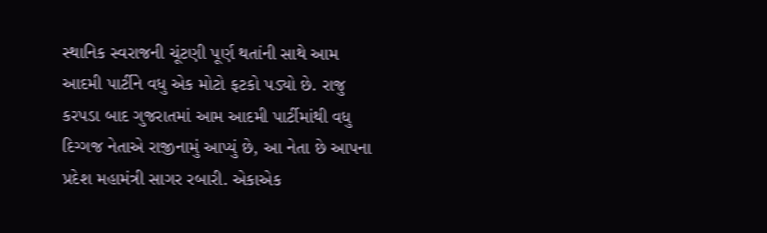સ્થાનિક સ્વરાજની ચૂંટણી પૂર્ણ થતાંની સાથે આમ આદમી પાર્ટીને વધુ એક મોટો ફટકો પડ્યો છે. રાજુ કરપડા બાદ ગુજરાતમાં આમ આદમી પાર્ટીમાંથી વધુ દિગ્ગજ નેતાએ રાજીનામું આપ્યું છે, આ નેતા છે આપના પ્રદેશ મહામંત્રી સાગર રબારી. એકાએક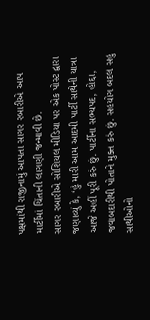પક્ષમાંથી રાજીનામું આપતા સાગર રબારીએ આપ માર્ટીમાં ચિંતાની લાગણી જન્માવી છે.
સાગર રબારીએ સોશિયલ મીડિયા પર એક પોસ્ટ દ્વારા જણાવ્યું કે, ‘હું મારી આમ આદમી પાર્ટી સાથેની યાત્રા આજે અહીં પૂરી કરું છું. પાર્ટીના સભ્યપદ, હોદ્દા, જવાબદારીથી પોતાને મુક્ત કરું છું. સહયોગ બદલ સહુ સાથીઓનો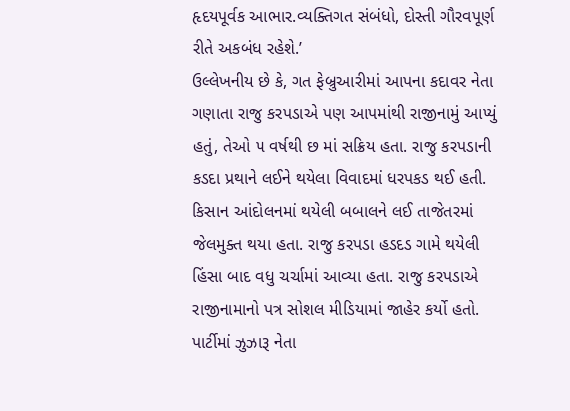હૃદયપૂર્વક આભાર.વ્યક્તિગત સંબંધો, દોસ્તી ગૌરવપૂર્ણ રીતે અકબંધ રહેશે.’
ઉલ્લેખનીય છે કે, ગત ફેબ્રુઆરીમાં આપના કદાવર નેતા ગણાતા રાજુ કરપડાએ પણ આપમાંથી રાજીનામું આપ્યું હતું, તેઓ ૫ વર્ષથી છ માં સક્રિય હતા. રાજુ કરપડાની કડદા પ્રથાને લઈને થયેલા વિવાદમાં ધરપકડ થઈ હતી. કિસાન આંદોલનમાં થયેલી બબાલને લઈ તાજેતરમાં જેલમુક્ત થયા હતા. રાજુ કરપડા હડદડ ગામે થયેલી હિંસા બાદ વધુ ચર્ચામાં આવ્યા હતા. રાજુ કરપડાએ રાજીનામાનો પત્ર સોશલ મીડિયામાં જાહેર કર્યો હતો. પાર્ટીમાં ઝુઝારૂ નેતા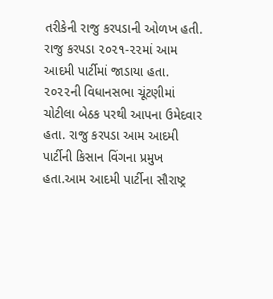તરીકેની રાજુ કરપડાની ઓળખ હતી. રાજુ કરપડા ૨૦૨૧-૨૨માં આમ આદમી પાર્ટીમાં જાડાયા હતા. ૨૦૨૨ની વિધાનસભા ચૂંટણીમાં ચોટીલા બેઠક પરથી આપના ઉમેદવાર હતા. રાજુ કરપડા આમ આદમી પાર્ટીની કિસાન વિંગના પ્રમુખ હતા.આમ આદમી પાર્ટીના સૌરાષ્ટ્ર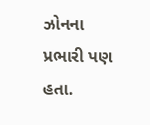ઝોનના પ્રભારી પણ હતા.